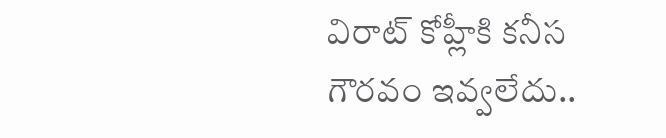విరాట్ కోహ్లీకి కనీస గౌరవం ఇవ్వలేదు..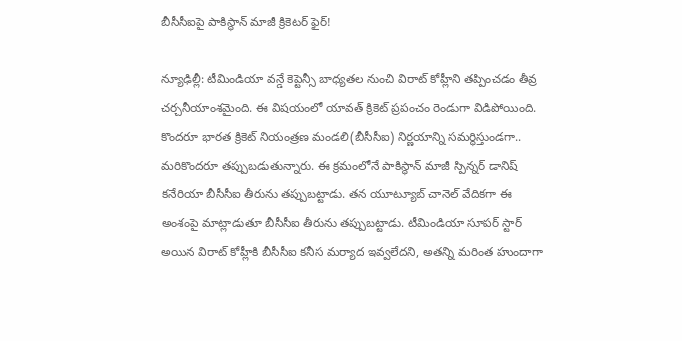బీసీసీఐపై పాకిస్థాన్ మాజీ క్రికెటర్ ఫైర్!

న్యూఢిల్లీ: టీమిండియా వన్డే కెప్టెన్సీ బాధ్యతల నుంచి విరాట్ కోహ్లీని తప్పించడం తీవ్ర చర్చనీయాంశమైంది. ఈ విషయంలో యావత్ క్రికెట్ ప్రపంచం రెండుగా విడిపోయింది. కొందరూ భారత క్రికెట్ నియంత్రణ మండలి(బీసీసీఐ) నిర్ణయాన్ని సమర్థిస్తుండగా.. మరికొందరూ తప్పుబడుతున్నారు. ఈ క్రమంలోనే పాకిస్థాన్ మాజీ స్పిన్నర్ డానిష్ కనేరియా బీసీసీఐ తీరును తప్పుబట్టాడు. తన యూట్యూబ్ చానెల్ వేదికగా ఈ అంశంపై మాట్లాడుతూ బీసీసీఐ తీరును తప్పుబట్టాడు. టీమిండియా సూపర్ స్టార్ అయిన విరాట్ కోహ్లీకి బీసీసీఐ కనీస మర్యాద ఇవ్వలేదని, అతన్ని మరింత హుందాగా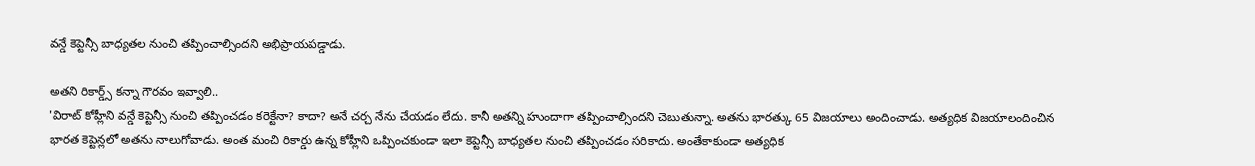వన్డే కెప్టెన్సీ బాధ్యతల నుంచి తప్పించాల్సిందని అభిప్రాయపడ్డాడు.

అతని రికార్డ్స్ కన్నా గౌరవం ఇవ్వాలి..
'విరాట్ కోహ్లీని వన్డే కెప్టెన్సీ నుంచి తప్పించడం కరెక్టేనా? కాదా? అనే చర్చ నేను చేయడం లేదు. కానీ అతన్ని హుందాగా తప్పించాల్సిందని చెబుతున్నా. అతను భారత్కు 65 విజయాలు అందించాడు. అత్యధిక విజయాలందించిన భారత కెప్టెన్లలో అతను నాలుగోవాడు. అంత మంచి రికార్డు ఉన్న కోహ్లీని ఒప్పించకుండా ఇలా కెప్టెన్సీ బాధ్యతల నుంచి తప్పించడం సరికాదు. అంతేకాకుండా అత్యధిక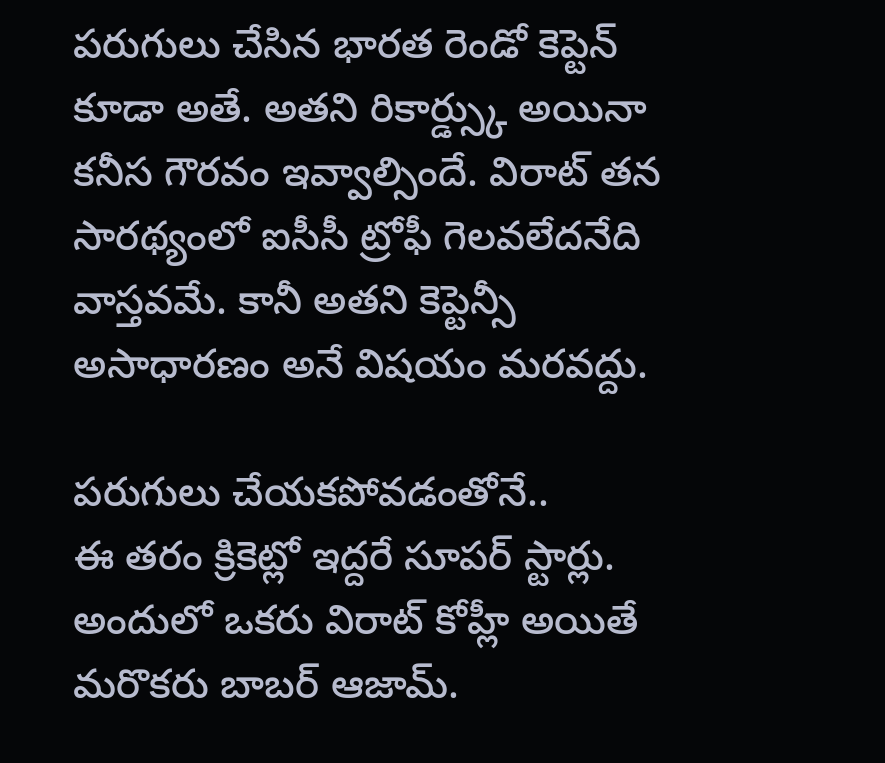పరుగులు చేసిన భారత రెండో కెప్టెన్ కూడా అతే. అతని రికార్డ్స్కు అయినా కనీస గౌరవం ఇవ్వాల్సిందే. విరాట్ తన సారథ్యంలో ఐసీసీ ట్రోఫీ గెలవలేదనేది వాస్తవమే. కానీ అతని కెప్టెన్సీ అసాధారణం అనే విషయం మరవద్దు.

పరుగులు చేయకపోవడంతోనే..
ఈ తరం క్రికెట్లో ఇద్దరే సూపర్ స్టార్లు. అందులో ఒకరు విరాట్ కోహ్లీ అయితే మరొకరు బాబర్ ఆజామ్.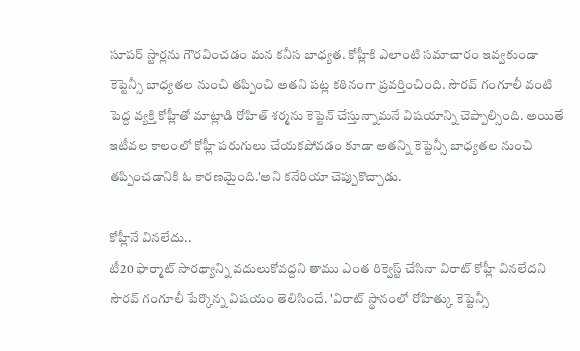సూపర్ స్టార్లను గౌరవించడం మన కనీస బాధ్యత. కోహ్లీకి ఎలాంటి సమాచారం ఇవ్వకుండా కెప్టెన్సీ బాధ్యతల నుంచి తప్పించి అతని పట్ల కఠినంగా ప్రవర్తించింది. సౌరవ్ గంగూలీ వంటి పెద్ద వ్యక్తి కోహ్లీతో మాట్లాడి రోహిత్ శర్మను కెప్టెన్ చేస్తున్నామనే విషయాన్ని చెప్పాల్సింది. అయితే ఇటీవల కాలంలో కోహ్లీ పరుగులు చేయకపోవడం కూడా అతన్ని కెప్టెన్సీ బాధ్యతల నుంచి తప్పించడానికి ఓ కారణమైంది.'అని కనేరియా చెప్పుకొచ్చాడు.

కోహ్లీనే వినలేదు..
టీ20 ఫార్మాట్ సారథ్యాన్ని వదులుకోవద్దని తాము ఎంత రిక్వెస్ట్ చేసినా విరాట్ కోహ్లీ వినలేదని సౌరవ్ గంగూలీ పేర్కొన్న విషయం తెలిసిందే. 'విరాట్ స్థానంలో రోహిత్కు కెప్టెన్సీ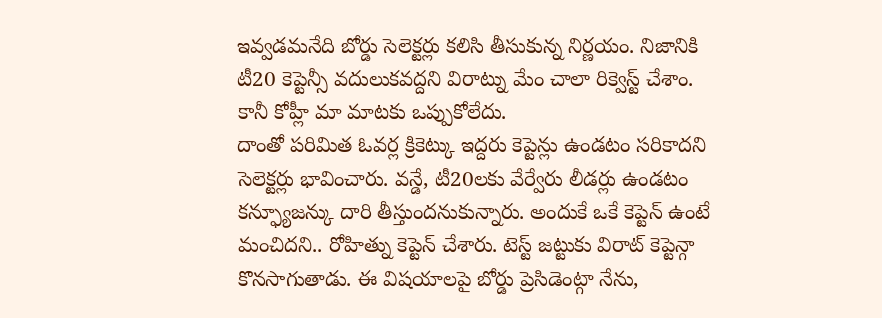ఇవ్వడమనేది బోర్డు సెలెక్టర్లు కలిసి తీసుకున్న నిర్ణయం. నిజానికి టీ20 కెప్టెన్సీ వదులుకవద్దని విరాట్ను మేం చాలా రిక్వెస్ట్ చేశాం. కానీ కోహ్లీ మా మాటకు ఒప్పుకోలేదు.
దాంతో పరిమిత ఓవర్ల క్రికెట్కు ఇద్దరు కెప్టెన్లు ఉండటం సరికాదని సెలెక్టర్లు భావించారు. వన్డే, టీ20లకు వేర్వేరు లీడర్లు ఉండటం కన్ఫ్యూజన్కు దారి తీస్తుందనుకున్నారు. అందుకే ఒకే కెప్టెన్ ఉంటే మంచిదని.. రోహిత్ను కెప్టెన్ చేశారు. టెస్ట్ జట్టుకు విరాట్ కెప్టెన్గా కొనసాగుతాడు. ఈ విషయాలపై బోర్డు ప్రెసిడెంట్గా నేను,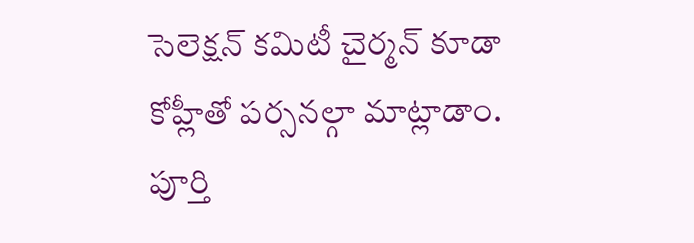సెలెక్షన్ కమిటీ చైర్మన్ కూడా కోహ్లీతో పర్సనల్గా మాట్లాడాం. పూర్తి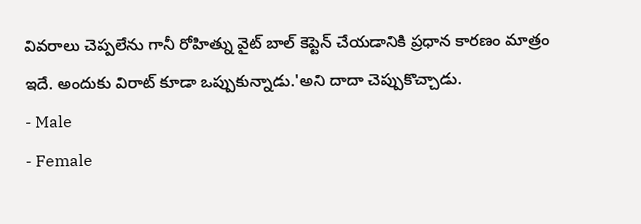వివరాలు చెప్పలేను గానీ రోహిత్ను వైట్ బాల్ కెప్టెన్ చేయడానికి ప్రధాన కారణం మాత్రం ఇదే. అందుకు విరాట్ కూడా ఒప్పుకున్నాడు.'అని దాదా చెప్పుకొచ్చాడు.
- Male
- Female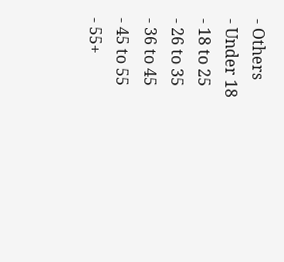- Others
- Under 18
- 18 to 25
- 26 to 35
- 36 to 45
- 45 to 55
- 55+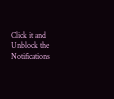Click it and Unblock the Notifications